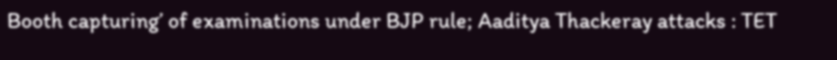Booth capturing’ of examinations under BJP rule; Aaditya Thackeray attacks : TET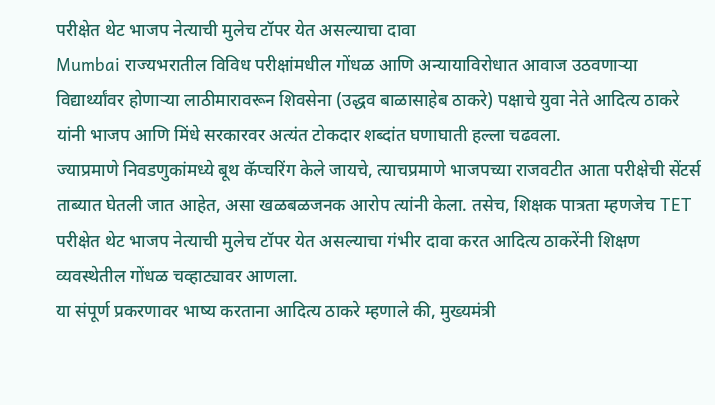परीक्षेत थेट भाजप नेत्याची मुलेच टॉपर येत असल्याचा दावा
Mumbai राज्यभरातील विविध परीक्षांमधील गोंधळ आणि अन्यायाविरोधात आवाज उठवणाऱ्या विद्यार्थ्यांवर होणाऱ्या लाठीमारावरून शिवसेना (उद्धव बाळासाहेब ठाकरे) पक्षाचे युवा नेते आदित्य ठाकरे यांनी भाजप आणि मिंधे सरकारवर अत्यंत टोकदार शब्दांत घणाघाती हल्ला चढवला.
ज्याप्रमाणे निवडणुकांमध्ये बूथ कॅप्चरिंग केले जायचे, त्याचप्रमाणे भाजपच्या राजवटीत आता परीक्षेची सेंटर्स ताब्यात घेतली जात आहेत, असा खळबळजनक आरोप त्यांनी केला. तसेच, शिक्षक पात्रता म्हणजेच TET परीक्षेत थेट भाजप नेत्याची मुलेच टॉपर येत असल्याचा गंभीर दावा करत आदित्य ठाकरेंनी शिक्षण व्यवस्थेतील गोंधळ चव्हाट्यावर आणला.
या संपूर्ण प्रकरणावर भाष्य करताना आदित्य ठाकरे म्हणाले की, मुख्यमंत्री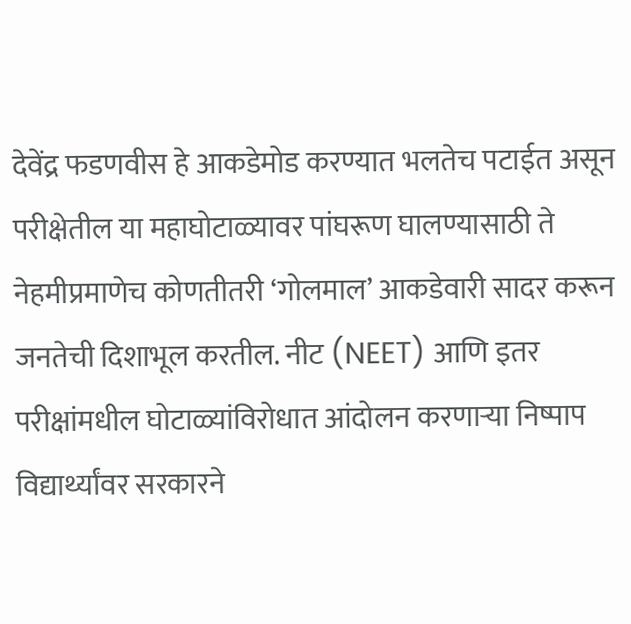देवेंद्र फडणवीस हे आकडेमोड करण्यात भलतेच पटाईत असून परीक्षेतील या महाघोटाळ्यावर पांघरूण घालण्यासाठी ते नेहमीप्रमाणेच कोणतीतरी ‘गोलमाल’ आकडेवारी सादर करून जनतेची दिशाभूल करतील. नीट (NEET) आणि इतर परीक्षांमधील घोटाळ्यांविरोधात आंदोलन करणाऱ्या निष्पाप विद्यार्थ्यांवर सरकारने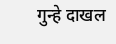गुन्हे दाखल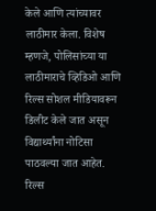केले आणि त्यांच्यावर लाठीमार केला. विशेष म्हणजे, पोलिसांच्या या लाठीमाराचे व्हिडिओ आणि रिल्स सोशल मीडियावरून डिलीट केले जात असून विद्यार्थ्यांना नोटिसा पाठवल्या जात आहेत. रिल्स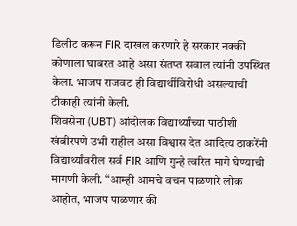डिलीट करून FIR दाखल करणारे हे सरकार नक्की कोणाला घाबरत आहे असा संतप्त सवाल त्यांनी उपस्थित केला. भाजप राजवट ही विद्यार्थीविरोधी असल्याची टीकाही त्यांनी केली.
शिवसेना (UBT) आंदोलक विद्यार्थ्यांच्या पाठीशी खंबीरपणे उभी राहील असा विश्वास देत आदित्य ठाकरेंनी विद्यार्थ्यांवरील सर्व FIR आणि गुन्हे त्वरित मागे घेण्याची मागणी केली. “आम्ही आमचे वचन पाळणारे लोक आहोत, भाजप पाळणार की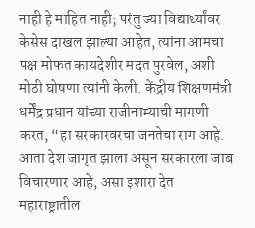नाही हे माहित नाही; परंतु ज्या विद्यार्थ्यांवर केसेस दाखल झाल्या आहेत, त्यांना आमचा पक्ष मोफत कायदेशीर मदत पुरवेल, अशी मोठी घोषणा त्यांनी केली. केंद्रीय शिक्षणमंत्री धर्मेंद्र प्रधान यांच्या राजीनाम्याची मागणी करत, “हा सरकारवरचा जनतेचा राग आहे. आता देश जागृत झाला असून सरकारला जाब विचारणार आहे, असा इशारा देत महाराष्ट्रातील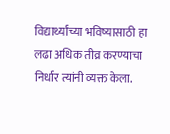विद्यार्थ्यांच्या भविष्यासाठी हा लढा अधिक तीव्र करण्याचा निर्धार त्यांनी व्यक्त केला.